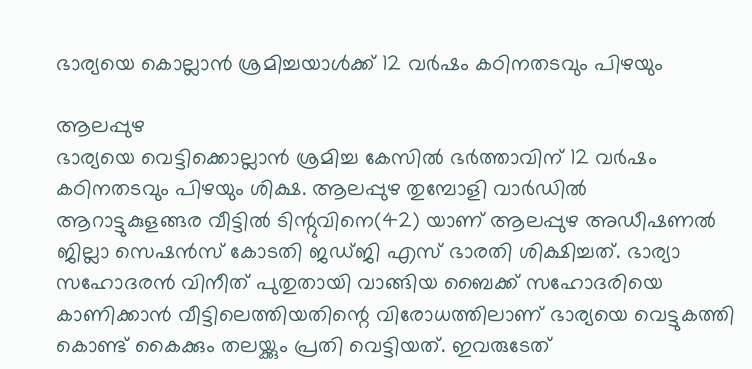ഭാര്യയെ കൊല്ലാൻ ശ്രമിച്ചയാൾക്ക് 12 വർഷം കഠിനതടവും പിഴയും

ആലപ്പുഴ
ഭാര്യയെ വെട്ടിക്കൊല്ലാൻ ശ്രമിച്ച കേസിൽ ഭർത്താവിന് 12 വർഷം കഠിനതടവും പിഴയും ശിക്ഷ. ആലപ്പുഴ തുമ്പോളി വാർഡിൽ ആറാട്ടുകുളങ്ങര വീട്ടിൽ ടിന്റുവിനെ(42) യാണ് ആലപ്പുഴ അഡീഷണൽ ജില്ലാ സെഷൻസ് കോടതി ജഡ്ജി എസ് ഭാരതി ശിക്ഷിച്ചത്. ഭാര്യാ സഹോദരൻ വിനീത് പുതുതായി വാങ്ങിയ ബൈക്ക് സഹോദരിയെ കാണിക്കാൻ വീട്ടിലെത്തിയതിന്റെ വിരോധത്തിലാണ് ഭാര്യയെ വെട്ടുകത്തി കൊണ്ട് കൈക്കും തലയ്ക്കും പ്രതി വെട്ടിയത്. ഇവരുടേത്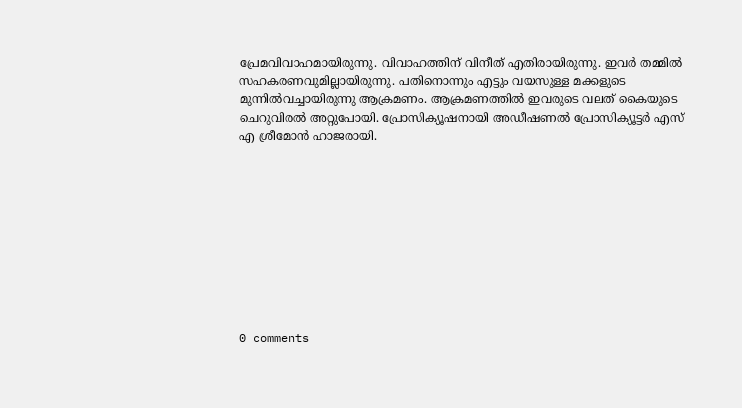പ്രേമവിവാഹമായിരുന്നു. വിവാഹത്തിന് വിനീത് എതിരായിരുന്നു. ഇവർ തമ്മിൽ സഹകരണവുമില്ലായിരുന്നു. പതിനൊന്നും എട്ടും വയസുള്ള മക്കളുടെ മുന്നിൽവച്ചായിരുന്നു ആക്രമണം. ആക്രമണത്തിൽ ഇവരുടെ വലത് കൈയുടെ ചെറുവിരൽ അറ്റുപോയി. പ്രോസിക്യൂഷനായി അഡീഷണൽ പ്രോസിക്യൂട്ടർ എസ് എ ശ്രീമോൻ ഹാജരായി.










0 comments